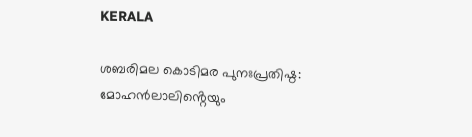KERALA

ശബരിമല കൊടിമര പുനഃപ്രതിഷ്ഠ: മോഹൻലാലിൻ്റെയും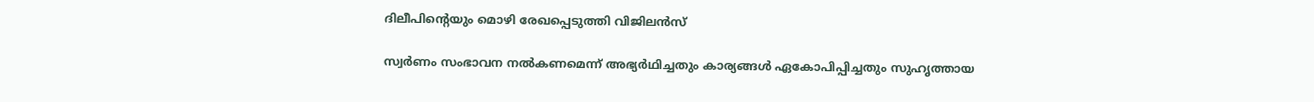ദിലീപിൻ്റെയും മൊഴി രേഖപ്പെടുത്തി വിജിലൻസ്

സ്വർണം സംഭാവന നൽകണമെന്ന് അഭ്യർഥിച്ചതും കാര്യങ്ങൾ ഏകോപിപ്പിച്ചതും സുഹൃത്തായ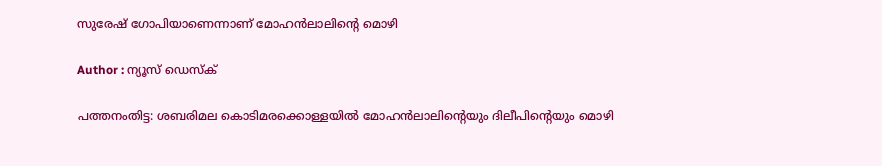സുരേഷ് ഗോപിയാണെന്നാണ് മോഹൻലാലിൻ്റെ മൊഴി

Author : ന്യൂസ് ഡെസ്ക്

പത്തനംതിട്ട: ശബരിമല കൊടിമരക്കൊള്ളയില്‍ മോഹൻലാലിൻ്റെയും ദിലീപിൻ്റെയും മൊഴി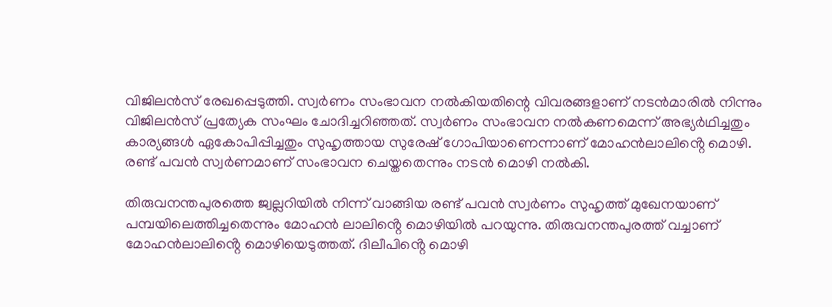വിജിലൻസ് രേഖപ്പെടുത്തി. സ്വർണം സംഭാവന നൽകിയതിന്റെ വിവരങ്ങളാണ് നടൻമാരിൽ നിന്നും വിജിലൻസ് പ്രത്യേക സംഘം ചോദിച്ചറിഞ്ഞത്. സ്വർണം സംഭാവന നൽകണമെന്ന് അഭ്യർഥിച്ചതും കാര്യങ്ങൾ ഏകോപിപ്പിച്ചതും സുഹൃത്തായ സുരേഷ് ഗോപിയാണെന്നാണ് മോഹൻലാലിൻ്റെ മൊഴി. രണ്ട് പവൻ സ്വർണമാണ് സംഭാവന ചെയ്തതെന്നും നടൻ മൊഴി നൽകി.

തിരുവനന്തപുരത്തെ ജ്വല്ലറിയിൽ നിന്ന് വാങ്ങിയ രണ്ട് പവൻ സ്വർണം സുഹൃത്ത് മുഖേനയാണ് പമ്പയിലെത്തിച്ചതെന്നും മോഹൻ ലാലിൻ്റെ മൊഴിയിൽ പറയുന്നു. തിരുവനന്തപുരത്ത് വച്ചാണ് മോഹൻലാലിൻ്റെ മൊഴിയെടുത്തത്. ദിലീപിൻ്റെ മൊഴി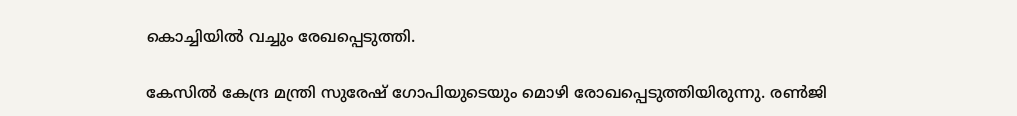കൊച്ചിയിൽ വച്ചും രേഖപ്പെടുത്തി.

കേസിൽ കേന്ദ്ര മന്ത്രി സുരേഷ് ഗോപിയുടെയും മൊഴി രോഖപ്പെടുത്തിയിരുന്നു. രണ്‍ജി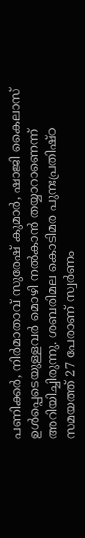പണിക്കര്‍, നിര്‍മാതാവ് സുരേഷ് കുമാര്‍, ഷാജി കൈലാസ് ഉള്‍പ്പെടെയുള്ളവര്‍ മൊഴി നല്‍കാന്‍ തയ്യാറാണെന്ന് അറിയിച്ചിരുന്നു. ശബരിമല കൊടിമര പുനഃപ്രതിഷ്ഠ സമയത്ത് 27 പേരാണ് സ്വര്‍ണം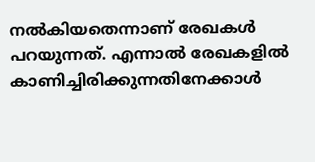നല്‍കിയതെന്നാണ് രേഖകള്‍ പറയുന്നത്. എന്നാല്‍ രേഖകളില്‍ കാണിച്ചിരിക്കുന്നതിനേക്കാള്‍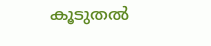കൂടുതല്‍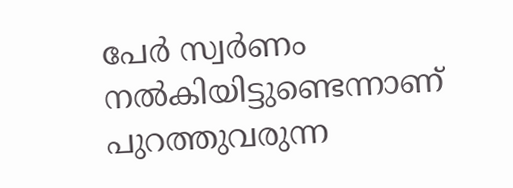പേര്‍ സ്വര്‍ണം നല്‍കിയിട്ടുണ്ടെന്നാണ് പുറത്തുവരുന്ന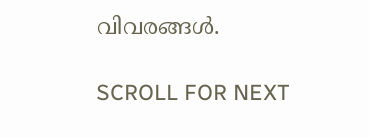വിവരങ്ങള്‍.

SCROLL FOR NEXT